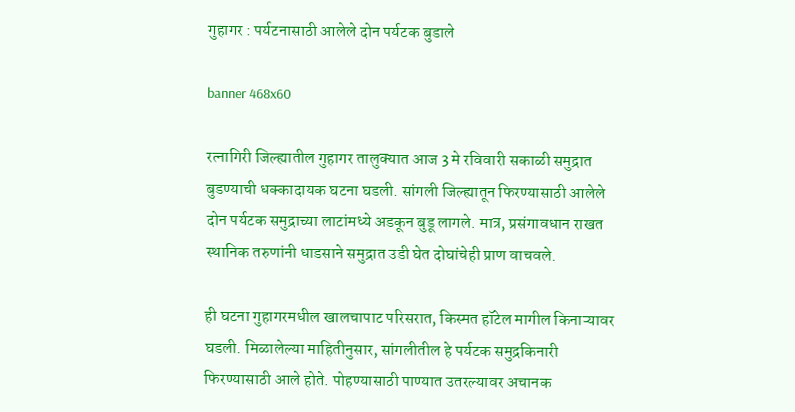गुहागर : पर्यटनासाठी आलेले दोन पर्यटक बुडाले

banner 468x60

रत्नागिरी जिल्ह्यातील गुहागर तालुक्यात आज 3 मे रविवारी सकाळी समुद्रात बुडण्याची धक्कादायक घटना घडली. सांगली जिल्ह्यातून फिरण्यासाठी आलेले दोन पर्यटक समुद्राच्या लाटांमध्ये अडकून बुडू लागले. मात्र, प्रसंगावधान राखत स्थानिक तरुणांनी धाडसाने समुद्रात उडी घेत दोघांचेही प्राण वाचवले.

ही घटना गुहागरमधील खालचापाट परिसरात, किस्मत हॉटेल मागील किनाऱ्यावर घडली. मिळालेल्या माहितीनुसार, सांगलीतील हे पर्यटक समुद्रकिनारी फिरण्यासाठी आले होते. पोहण्यासाठी पाण्यात उतरल्यावर अचानक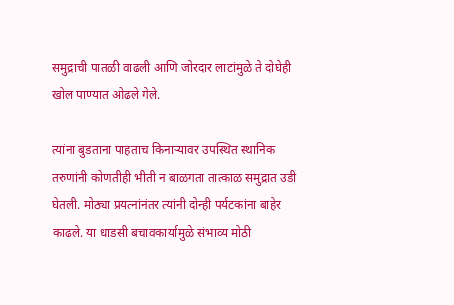समुद्राची पातळी वाढली आणि जोरदार लाटांमुळे ते दोघेही खोल पाण्यात ओढले गेले.

त्यांना बुडताना पाहताच किनाऱ्यावर उपस्थित स्थानिक तरुणांनी कोणतीही भीती न बाळगता तात्काळ समुद्रात उडी घेतली. मोठ्या प्रयत्नांनंतर त्यांनी दोन्ही पर्यटकांना बाहेर काढले. या धाडसी बचावकार्यामुळे संभाव्य मोठी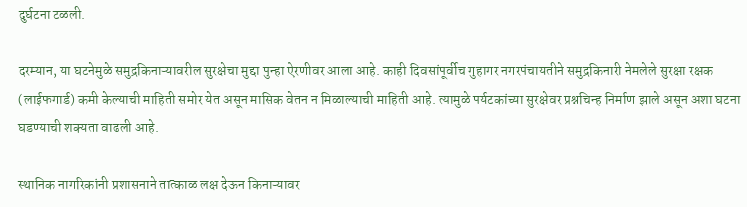दुर्घटना टळली.

दरम्यान, या घटनेमुळे समुद्रकिनाऱ्यावरील सुरक्षेचा मुद्दा पुन्हा ऐरणीवर आला आहे. काही दिवसांपूर्वीच गुहागर नगरपंचायतीने समुद्रकिनारी नेमलेले सुरक्षा रक्षक (लाईफगार्ड) कमी केल्याची माहिती समोर येत असून मासिक वेतन न मिळाल्याची माहिती आहे. त्यामुळे पर्यटकांच्या सुरक्षेवर प्रश्नचिन्ह निर्माण झाले असून अशा घटना घडण्याची शक्यता वाढली आहे.

स्थानिक नागरिकांनी प्रशासनाने तात्काळ लक्ष देऊन किनाऱ्यावर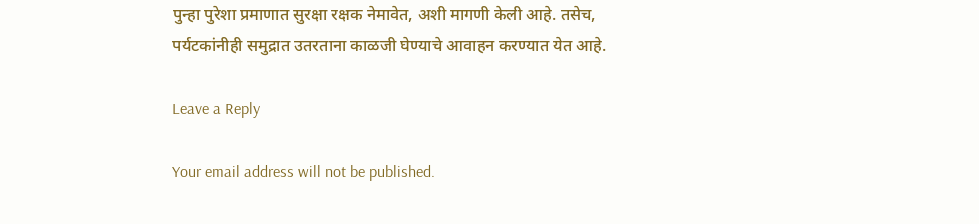पुन्हा पुरेशा प्रमाणात सुरक्षा रक्षक नेमावेत, अशी मागणी केली आहे. तसेच, पर्यटकांनीही समुद्रात उतरताना काळजी घेण्याचे आवाहन करण्यात येत आहे.

Leave a Reply

Your email address will not be published.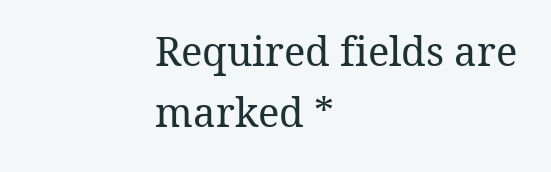Required fields are marked *